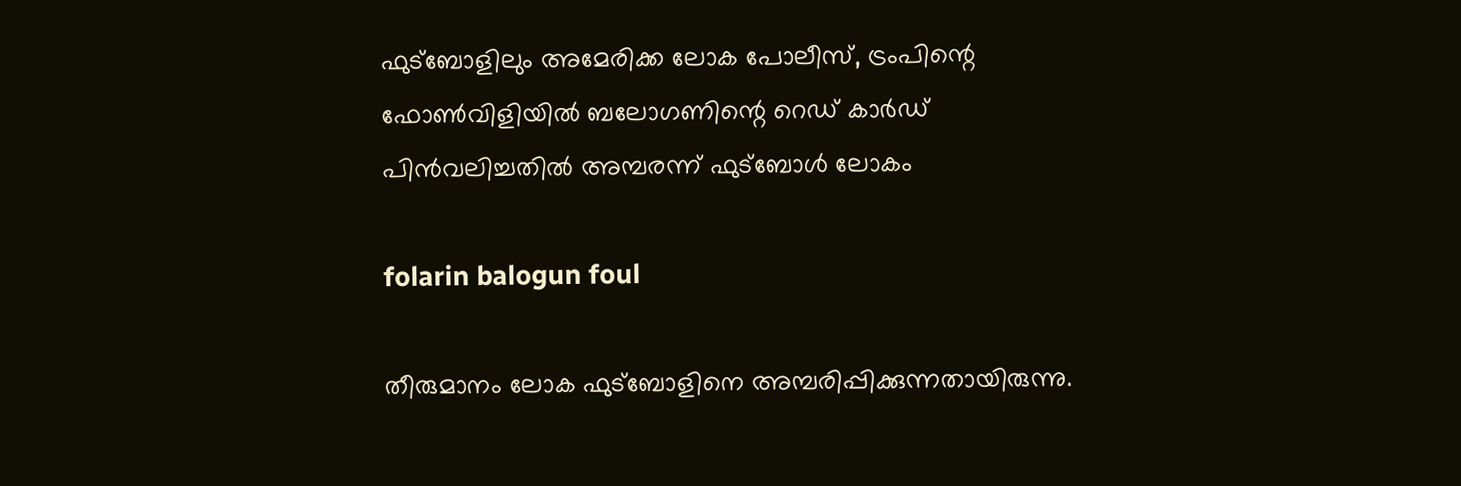ഫുട്ബോളിലും അമേരിക്ക ലോക പോലീസ്, ട്രംപിന്റെ ഫോണ്‍വിളിയില്‍ ബലോഗണിന്റെ റെഡ് കാര്‍ഡ് പിന്‍വലിച്ചതില്‍ അമ്പരന്ന് ഫുട്‌ബോള്‍ ലോകം

folarin balogun foul

തീരുമാനം ലോക ഫുട്ബോളിനെ അമ്പരിപ്പിക്കുന്നതായിരുന്നു.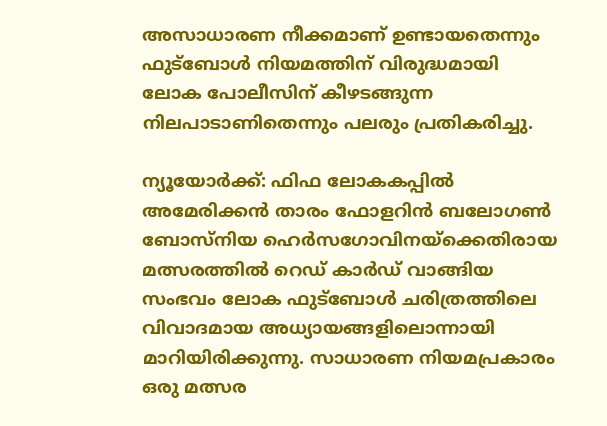അസാധാരണ നീക്കമാണ് ഉണ്ടായതെന്നും ഫുട്‌ബോള്‍ നിയമത്തിന് വിരുദ്ധമായി ലോക പോലീസിന് കീഴടങ്ങുന്ന നിലപാടാണിതെന്നും പലരും പ്രതികരിച്ചു.

ന്യൂയോര്‍ക്ക്: ഫിഫ ലോകകപ്പില്‍ അമേരിക്കന്‍ താരം ഫോളറിന്‍ ബലോഗണ്‍ ബോസ്‌നിയ ഹെര്‍സഗോവിനയ്‌ക്കെതിരായ മത്സരത്തില്‍ റെഡ് കാര്‍ഡ് വാങ്ങിയ സംഭവം ലോക ഫുട്ബോള്‍ ചരിത്രത്തിലെ വിവാദമായ അധ്യായങ്ങളിലൊന്നായി മാറിയിരിക്കുന്നു. സാധാരണ നിയമപ്രകാരം ഒരു മത്സര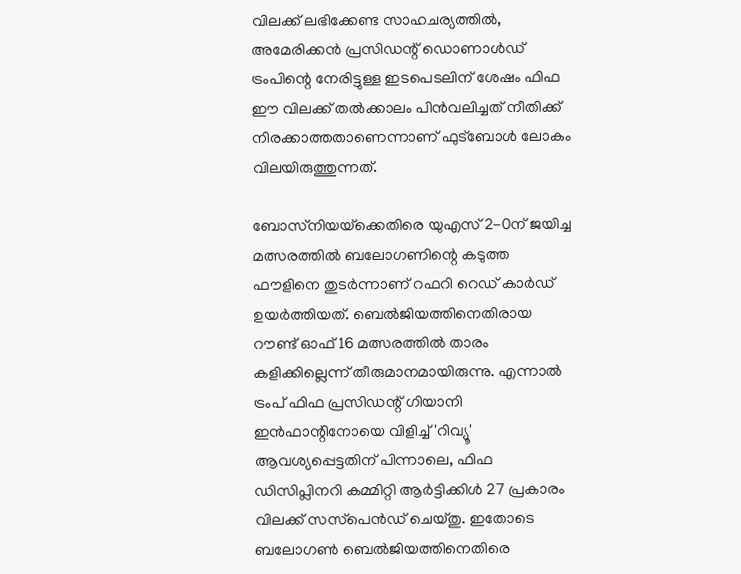വിലക്ക് ലഭിക്കേണ്ട സാഹചര്യത്തില്‍, അമേരിക്കന്‍ പ്രസിഡന്റ് ഡൊണാള്‍ഡ് ട്രംപിന്റെ നേരിട്ടുള്ള ഇടപെടലിന് ശേഷം ഫിഫ ഈ വിലക്ക് തല്‍ക്കാലം പിന്‍വലിച്ചത് നീതിക്ക് നിരക്കാത്തതാണെന്നാണ് ഫുട്‌ബോള്‍ ലോകം വിലയിരുത്തുന്നത്.

ബോസ്‌നിയയ്‌ക്കെതിരെ യുഎസ് 2-0ന് ജയിച്ച മത്സരത്തില്‍ ബലോഗണിന്റെ കടുത്ത ഫൗളിനെ തുടര്‍ന്നാണ് റഫറി റെഡ് കാര്‍ഡ് ഉയര്‍ത്തിയത്. ബെല്‍ജിയത്തിനെതിരായ റൗണ്ട് ഓഫ് 16 മത്സരത്തില്‍ താരം കളിക്കില്ലെന്ന് തീരുമാനമായിരുന്നു. എന്നാല്‍ ട്രംപ് ഫിഫ പ്രസിഡന്റ് ഗിയാനി ഇന്‍ഫാന്റിനോയെ വിളിച്ച് 'റിവ്യൂ' ആവശ്യപ്പെട്ടതിന് പിന്നാലെ, ഫിഫ ഡിസിപ്ലിനറി കമ്മിറ്റി ആര്‍ട്ടിക്കിള്‍ 27 പ്രകാരം വിലക്ക് സസ്‌പെന്‍ഡ് ചെയ്തു. ഇതോടെ ബലോഗണ്‍ ബെല്‍ജിയത്തിനെതിരെ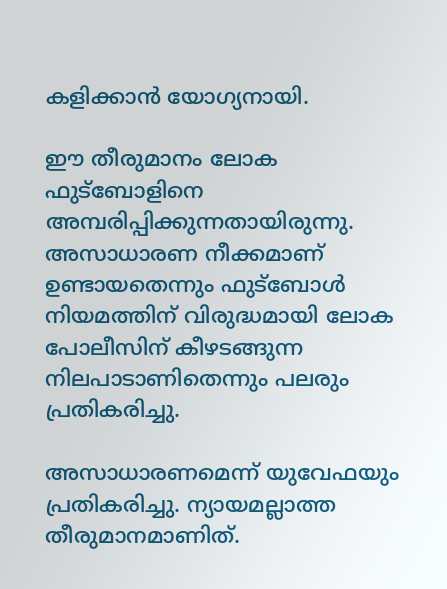കളിക്കാന്‍ യോഗ്യനായി.

ഈ തീരുമാനം ലോക ഫുട്ബോളിനെ അമ്പരിപ്പിക്കുന്നതായിരുന്നു. അസാധാരണ നീക്കമാണ് ഉണ്ടായതെന്നും ഫുട്‌ബോള്‍ നിയമത്തിന് വിരുദ്ധമായി ലോക പോലീസിന് കീഴടങ്ങുന്ന നിലപാടാണിതെന്നും പലരും പ്രതികരിച്ചു.

അസാധാരണമെന്ന് യുവേഫയും പ്രതികരിച്ചു. ന്യായമല്ലാത്ത തീരുമാനമാണിത്.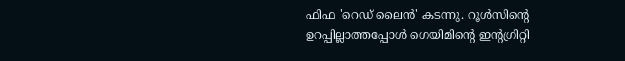ഫിഫ 'റെഡ് ലൈന്‍' കടന്നു. റൂള്‍സിന്റെ ഉറപ്പില്ലാത്തപ്പോള്‍ ഗെയിമിന്റെ ഇന്റഗ്രിറ്റി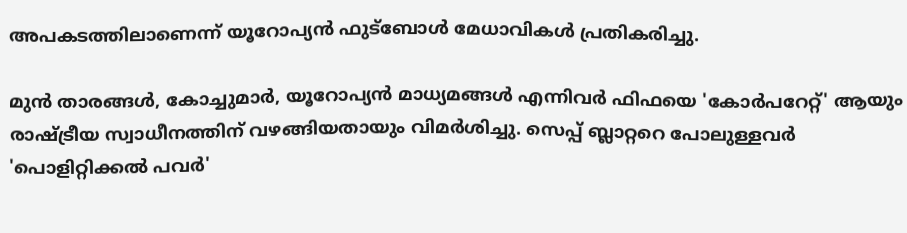അപകടത്തിലാണെന്ന് യൂറോപ്യന്‍ ഫുട്ബോള്‍ മേധാവികള്‍ പ്രതികരിച്ചു.

മുന്‍ താരങ്ങള്‍, കോച്ചുമാര്‍, യൂറോപ്യന്‍ മാധ്യമങ്ങള്‍ എന്നിവര്‍ ഫിഫയെ 'കോര്‍പറേറ്റ്' ആയും രാഷ്ട്രീയ സ്വാധീനത്തിന് വഴങ്ങിയതായും വിമര്‍ശിച്ചു. സെപ്പ് ബ്ലാറ്ററെ പോലുള്ളവര്‍ 'പൊളിറ്റിക്കല്‍ പവര്‍'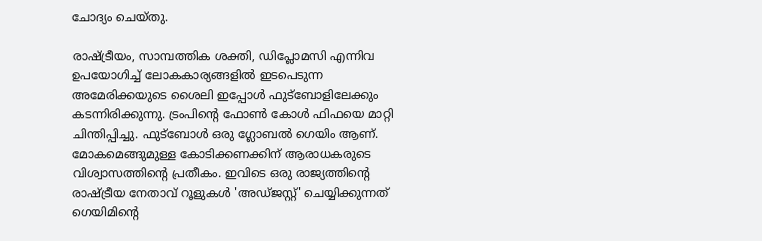ചോദ്യം ചെയ്തു.

രാഷ്ട്രീയം, സാമ്പത്തിക ശക്തി, ഡിപ്ലോമസി എന്നിവ ഉപയോഗിച്ച് ലോകകാര്യങ്ങളില്‍ ഇടപെടുന്ന അമേരിക്കയുടെ ശൈലി ഇപ്പോള്‍ ഫുട്ബോളിലേക്കും കടന്നിരിക്കുന്നു. ട്രംപിന്റെ ഫോണ്‍ കോള്‍ ഫിഫയെ മാറ്റി ചിന്തിപ്പിച്ചു. ഫുട്ബോള്‍ ഒരു ഗ്ലോബല്‍ ഗെയിം ആണ്. മോകമെങ്ങുമുള്ള കോടിക്കണക്കിന് ആരാധകരുടെ വിശ്വാസത്തിന്റെ പ്രതീകം. ഇവിടെ ഒരു രാജ്യത്തിന്റെ രാഷ്ട്രീയ നേതാവ് റൂളുകള്‍ 'അഡ്ജസ്റ്റ്' ചെയ്യിക്കുന്നത് ഗെയിമിന്റെ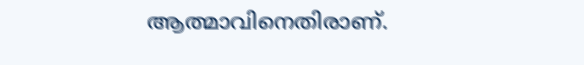ആത്മാവിനെതിരാണ്.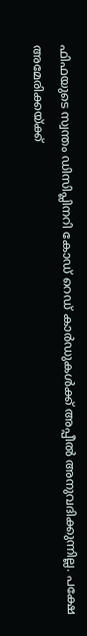ഫിഫയുടെ സ്വന്തം ഡിസിപ്ലിനറി കോഡ് റെഡ് കാര്‍ഡുകള്‍ക്ക് അപ്പീല്‍ അനുവദിക്കുന്നില്ല. പക്ഷേ അമേരിക്കയ്ക്ക്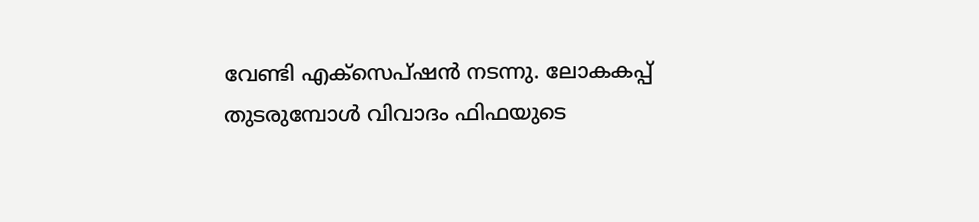വേണ്ടി എക്‌സെപ്ഷന്‍ നടന്നു. ലോകകപ്പ് തുടരുമ്പോള്‍ വിവാദം ഫിഫയുടെ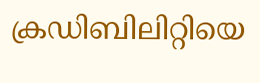ക്രഡിബിലിറ്റിയെ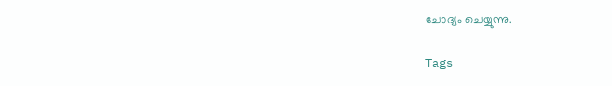ചോദ്യം ചെയ്യുന്നു.

Tags